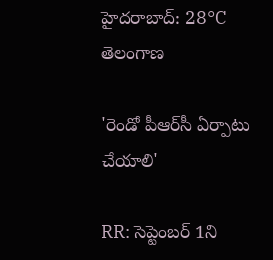హైదరాబాద్: 28°C
తెలంగాణ

'రెండో పీఆర్‌సీ ఏర్పాటు చేయాలి'

RR: సెప్టెంబర్‌ 1ని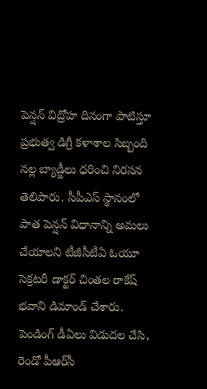పెన్షన్‌ విద్రోహ దినంగా పాటిస్తూ ప్రభుత్వ డిగ్రీ కళాశాల సిబ్బంది నల్ల బ్యాడ్జీలు ధరించి నిరసన తెలిపారు. సీపీఎస్‌ స్థానంలో పాత పెన్షన్‌ విధానాన్ని అమలు చేయాలని టీజీసీటీఏ ఓయూ సెక్రటరీ డాక్టర్‌ చింతల రాకేష్‌ భవాని డిమాండ్‌ చేశారు. పెండింగ్‌ డీఏలు విడుదల చేసి, రెండో పీఆర్‌సీ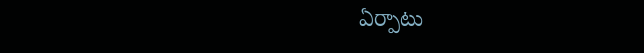ఏర్పాటు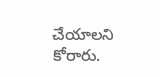చేయాలని కోరారు.